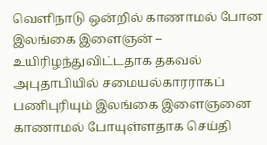வெளிநாடு ஒன்றில் காணாமல் போன இலங்கை இளைஞன் – உயிரிழந்துவிட்டதாக தகவல்
அபுதாபியில் சமையல்காரராகப் பணிபுரியும் இலங்கை இளைஞனை காணாமல் போயுள்ளதாக செய்தி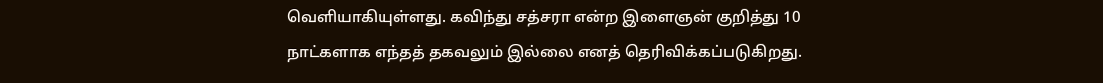வெளியாகியுள்ளது. கவிந்து சத்சரா என்ற இளைஞன் குறித்து 10 நாட்களாக எந்தத் தகவலும் இல்லை எனத் தெரிவிக்கப்படுகிறது.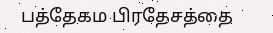பத்தேகம பிரதேசத்தை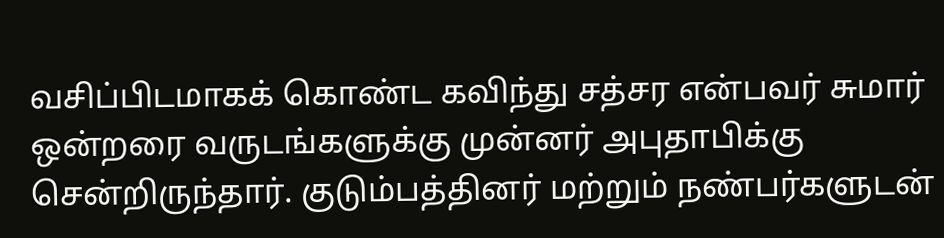வசிப்பிடமாகக் கொண்ட கவிந்து சத்சர என்பவர் சுமார் ஒன்றரை வருடங்களுக்கு முன்னர் அபுதாபிக்கு சென்றிருந்தார். குடும்பத்தினர் மற்றும் நண்பர்களுடன்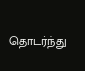தொடர்ந்து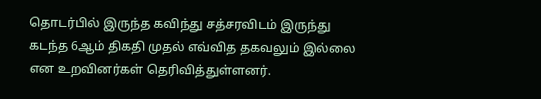தொடர்பில் இருந்த கவிந்து சத்சரவிடம் இருந்து கடந்த 6ஆம் திகதி முதல் எவ்வித தகவலும் இல்லை என உறவினர்கள் தெரிவித்துள்ளனர்.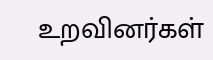உறவினர்கள்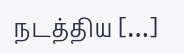நடத்திய […]